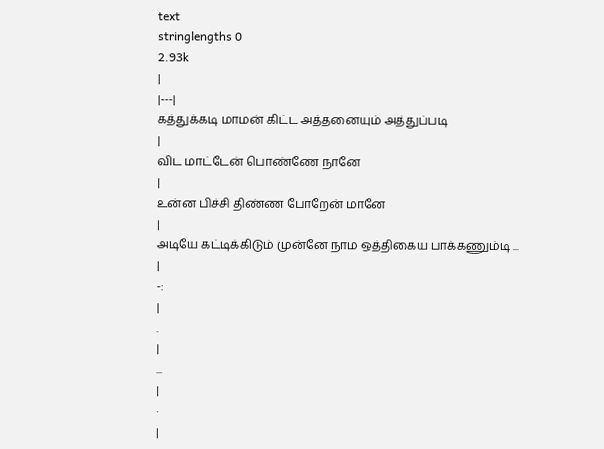text
stringlengths 0
2.93k
|
|---|
கத்துக்கடி மாமன் கிட்ட அத்தனையும் அத்துப்படி
|
விட மாட்டேன் பொண்ணே நானே
|
உன்ன பிச்சி திண்ண போறேன் மானே
|
அடியே கட்டிக்கிடும் முன்னே நாம ஒத்திகைய பாக்கணும்டி ...
|
-:
|
.
|
...
|
·
|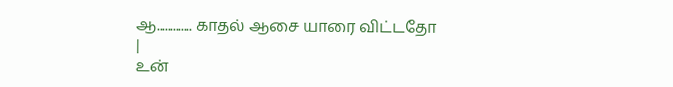ஆ............. காதல் ஆசை யாரை விட்டதோ
|
உன்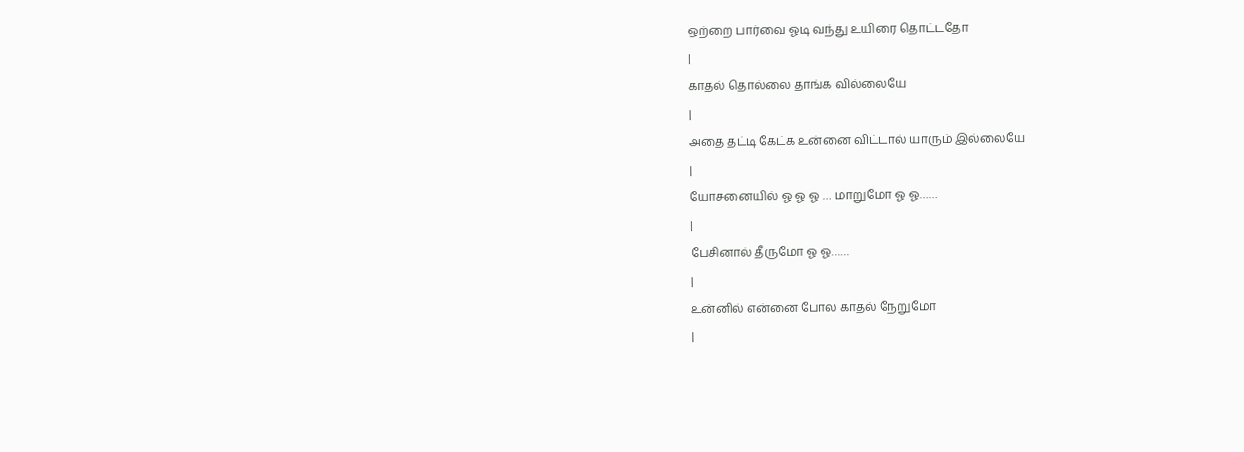ஒற்றை பார்வை ஓடி வந்து உயிரை தொட்டதோ
|
காதல் தொல்லை தாங்க வில்லையே
|
அதை தட்டி கேட்க உன்னை விட்டால் யாரும் இல்லையே
|
யோசனையில் ஓ ஓ ஓ … மாறுமோ ஓ ஓ……
|
பேசினால் தீருமோ ஓ ஓ……
|
உன்னில் என்னை போல காதல் நேறுமோ
|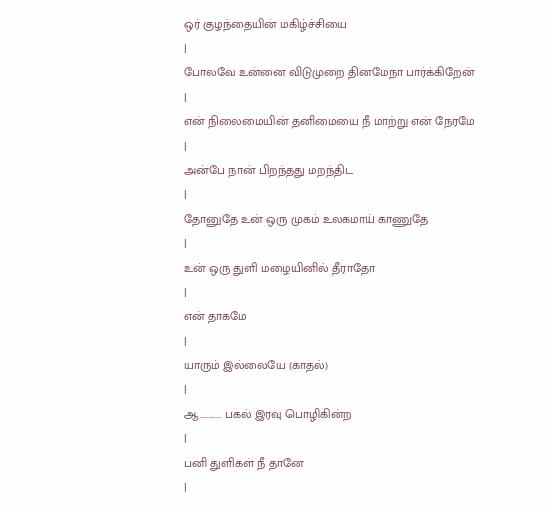ஒர் குழந்தையின் மகிழ்ச்சியை
|
போலவே உன்னை விடுமுறை தினமேநா பார்க்கிறேன்
|
என் நிலைமையின் தனிமையை நீ மாற்று என் நேரமே
|
அன்பே நான் பிறந்தது மறந்திட
|
தோனுதே உன் ஒரு முகம் உலகமாய் காணுதே
|
உன் ஒரு துளி மழையினில் தீராதோ
|
என் தாகமே
|
யாரும் இல்லையே (காதல்)
|
ஆ............ பகல் இரவு பொழிகின்ற
|
பனி துளிகள் நீ தானே
|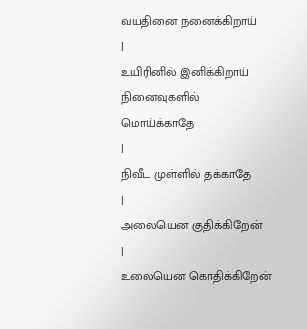வயதினை நனைக்கிறாய்
|
உயிரினில் இனிக்கிறாய் நினைவுகளில் மொய்க்காதே
|
நிவீட முள்ளில் தக்காதே
|
அலையென குதிக்கிறேன்
|
உலையென கொதிக்கிறேன்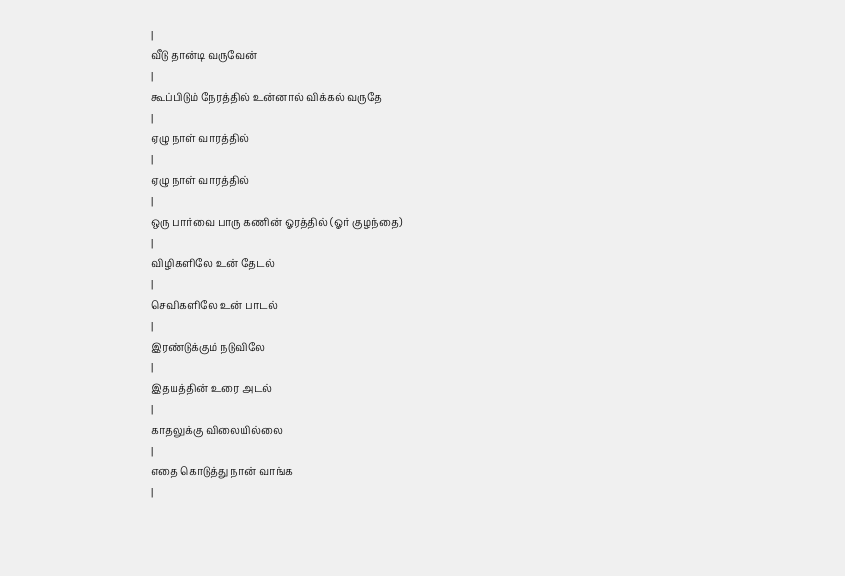|
வீடு தான்டி வருவேன்
|
கூப்பிடும் நேரத்தில் உன்னால் விக்கல் வருதே
|
ஏழு நாள் வாரத்தில்
|
ஏழு நாள் வாரத்தில்
|
ஒரு பார்வை பாரு கணின் ஓரத்தில் (ஓர் குழந்தை)
|
விழிகளிலே உன் தேடல்
|
செவிகளிலே உன் பாடல்
|
இரண்டுக்கும் நடுவிலே
|
இதயத்தின் உரை அடல்
|
காதலுக்கு விலையில்லை
|
எதை கொடுத்து நான் வாங்க
|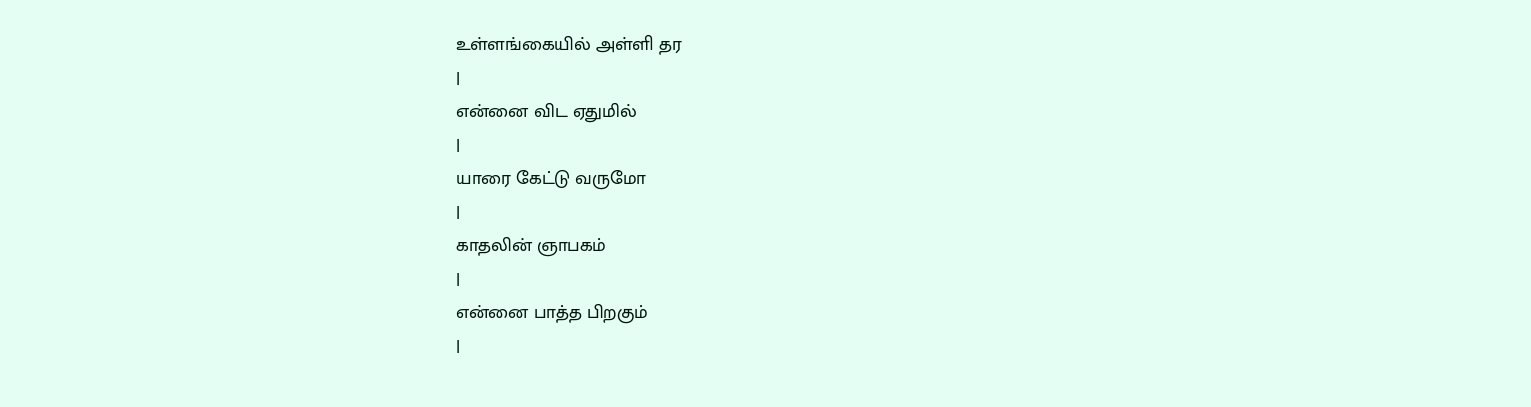உள்ளங்கையில் அள்ளி தர
|
என்னை விட ஏதுமில்
|
யாரை கேட்டு வருமோ
|
காதலின் ஞாபகம்
|
என்னை பாத்த பிறகும்
|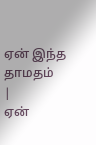ஏன் இந்த தாமதம்
|
ஏன்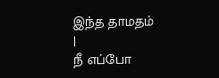இந்த தாமதம்
|
நீ எப்போ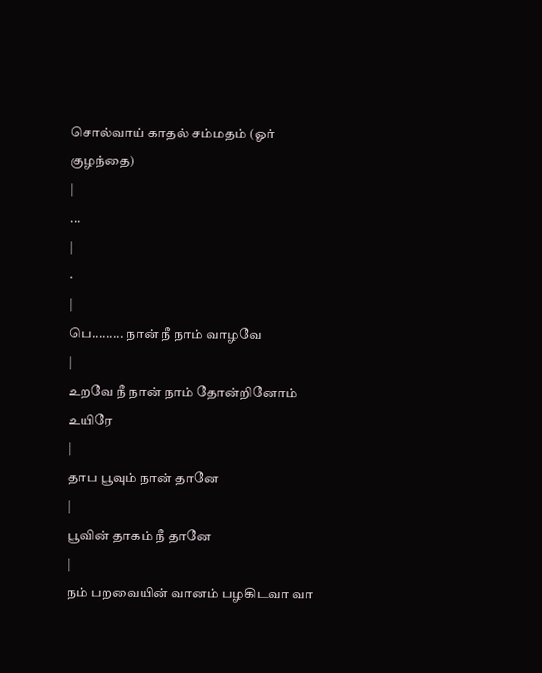சொல்வாய் காதல் சம்மதம் (ஓர் குழந்தை)
|
...
|
·
|
பெ......... நான் நீ நாம் வாழவே
|
உறவே நீ நான் நாம் தோன்றினோம் உயிரே
|
தாப பூவும் நான் தானே
|
பூவின் தாகம் நீ தானே
|
நம் பறவையின் வானம் பழகிடவா வா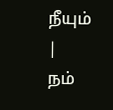நீயும்
|
நம்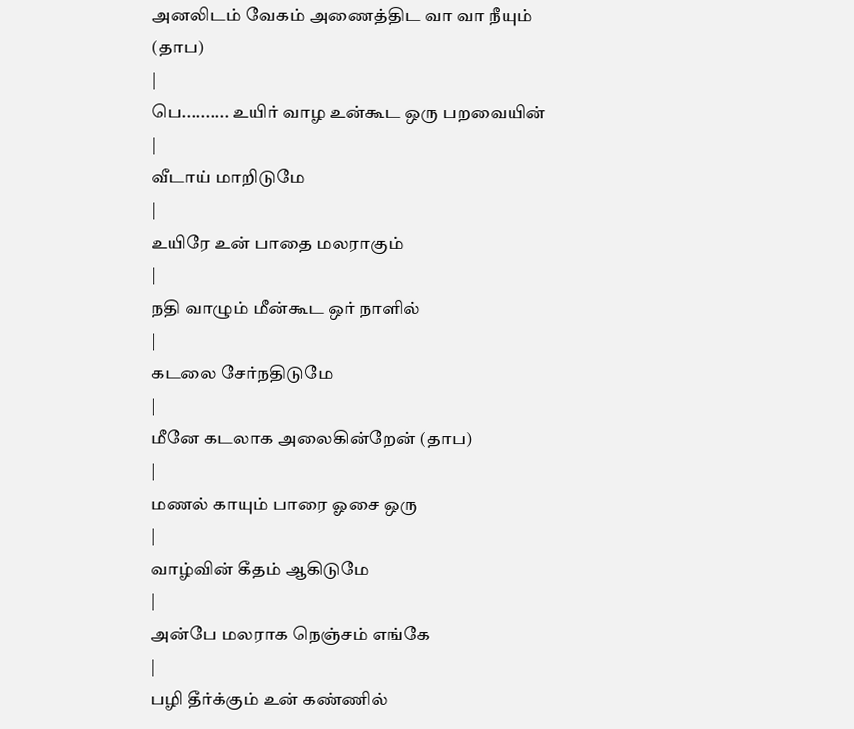அனலிடம் வேகம் அணைத்திட வா வா நீயும் (தாப)
|
பெ.......... உயிர் வாழ உன்கூட ஒரு பறவையின்
|
வீடாய் மாறிடுமே
|
உயிரே உன் பாதை மலராகும்
|
நதி வாழும் மீன்கூட ஒர் நாளில்
|
கடலை சேர்நதிடுமே
|
மீனே கடலாக அலைகின்றேன் (தாப)
|
மணல் காயும் பாரை ஓசை ஒரு
|
வாழ்வின் கீதம் ஆகிடுமே
|
அன்பே மலராக நெஞ்சம் எங்கே
|
பழி தீர்க்கும் உன் கண்ணில்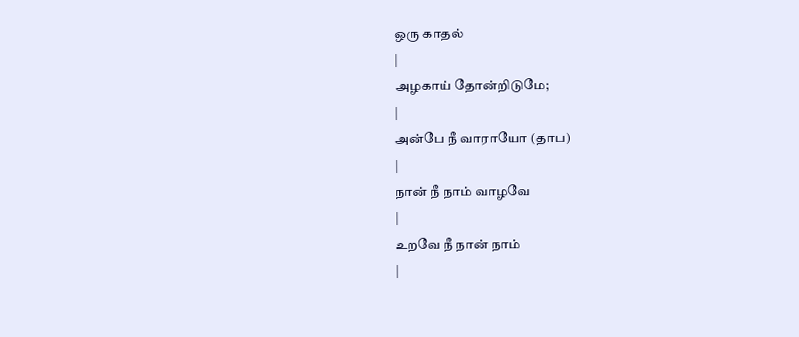ஒரு காதல்
|
அழகாய் தோன்றிடுமே;
|
அன்பே நீ வாராயோ (தாப)
|
நான் நீ நாம் வாழவே
|
உறவே நீ நான் நாம்
|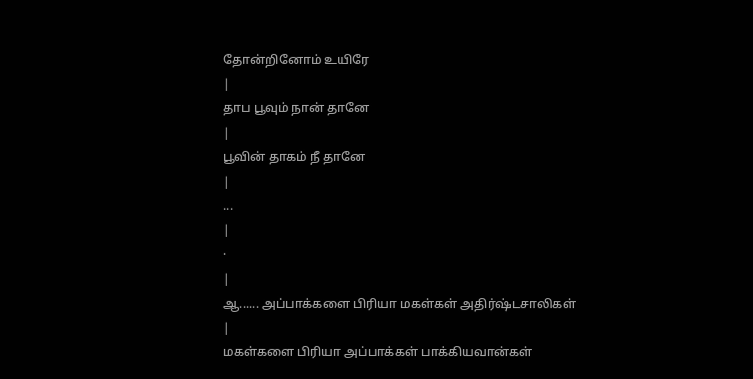தோன்றினோம் உயிரே
|
தாப பூவும் நான் தானே
|
பூவின் தாகம் நீ தானே
|
...
|
·
|
ஆ...... அப்பாக்களை பிரியா மகள்கள் அதிர்ஷ்டசாலிகள்
|
மகள்களை பிரியா அப்பாக்கள் பாக்கியவான்கள்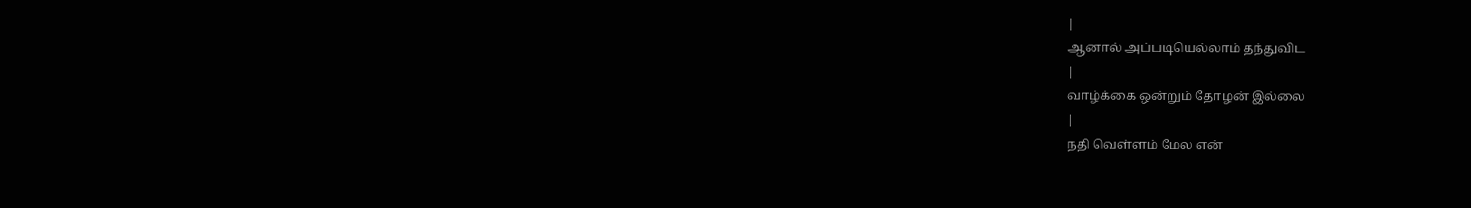|
ஆனால் அப்படியெல்லாம் தந்துவிட
|
வாழ்க்கை ஒன்றும் தோழன் இல்லை
|
நதி வெள்ளம் மேல என்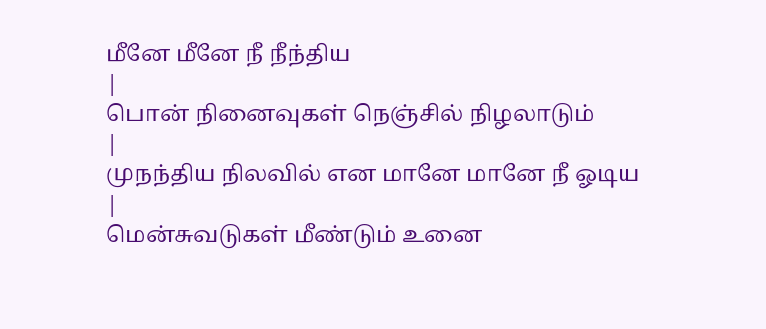மீனே மீனே நீ நீந்திய
|
பொன் நினைவுகள் நெஞ்சில் நிழலாடும்
|
முநந்திய நிலவில் என மானே மானே நீ ஓடிய
|
மென்சுவடுகள் மீண்டும் உனை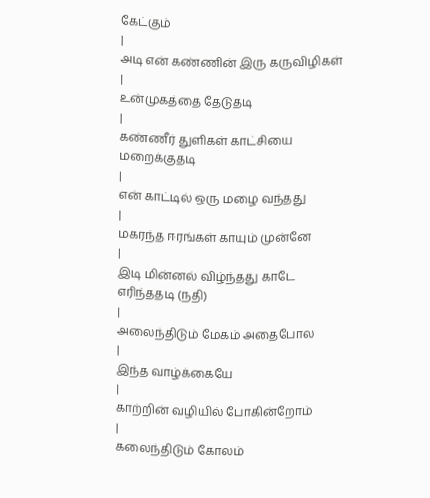கேட்கும்
|
அடி என் கண்ணின் இரு கருவிழிகள்
|
உன்முகத்தை தேடுதடி
|
கண்ணீர் துளிகள் காட்சியை மறைக்குதடி
|
என் காட்டில் ஒரு மழை வந்தது
|
மகரந்த ஈரங்கள் காயும் முன்னே
|
இடி மின்னல் விழ்ந்தது காடே எரிந்ததடி (நதி)
|
அலைந்திடும் மேகம் அதைபோல
|
இந்த வாழ்க்கையே
|
காற்றின் வழியில் போகின்றோம்
|
கலைந்திடும் கோலம்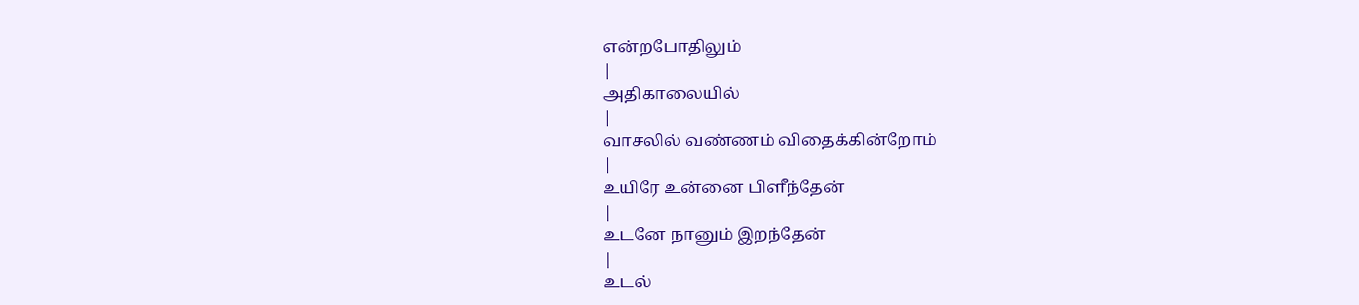என்றபோதிலும்
|
அதிகாலையில்
|
வாசலில் வண்ணம் விதைக்கின்றோம்
|
உயிரே உன்னை பிளீந்தேன்
|
உடனே நானும் இறந்தேன்
|
உடல்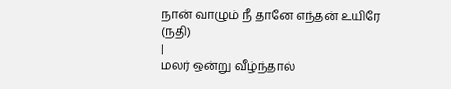நான் வாழும் நீ தானே எந்தன் உயிரே (நதி)
|
மலர் ஒன்று வீழ்ந்தால்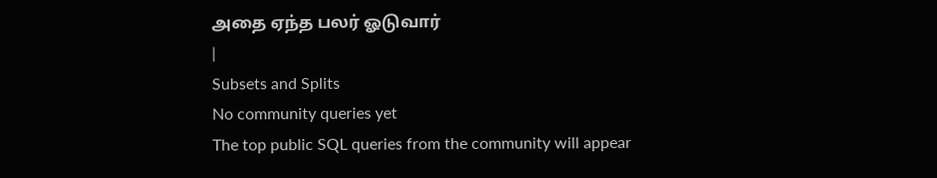அதை ஏந்த பலர் ஓடுவார்
|
Subsets and Splits
No community queries yet
The top public SQL queries from the community will appear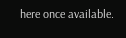here once available.